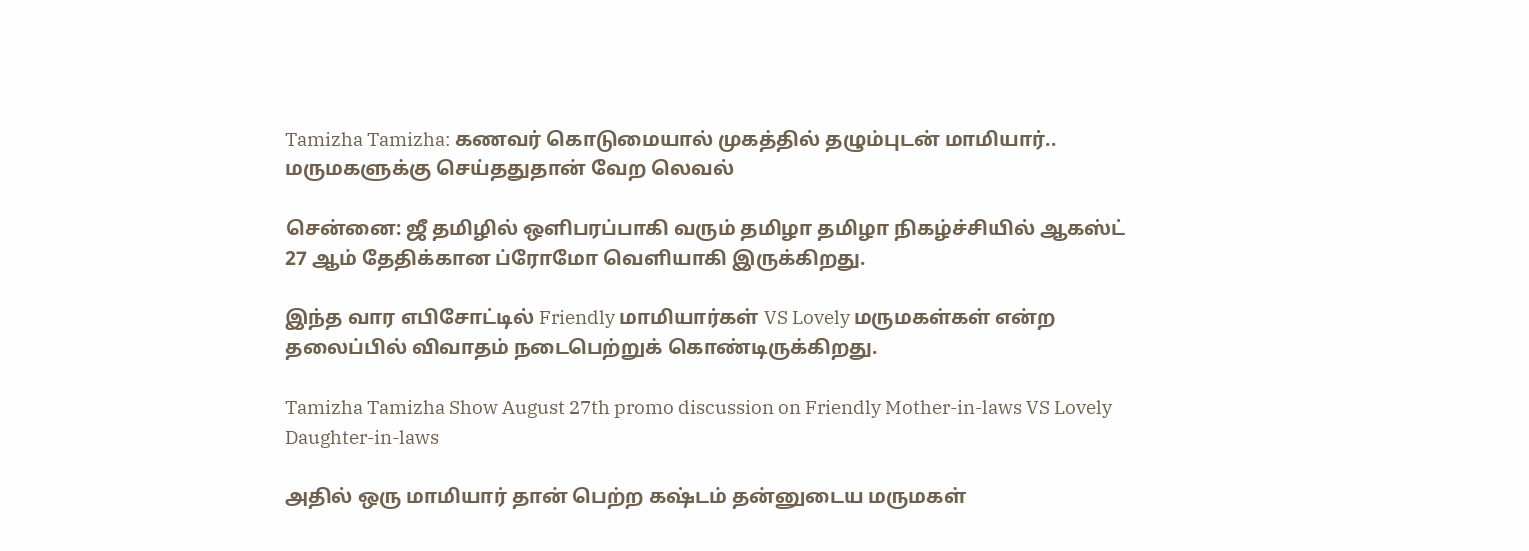Tamizha Tamizha: கணவர் கொடுமையால் முகத்தில் தழும்புடன் மாமியார்.. மருமகளுக்கு செய்ததுதான் வேற லெவல்

சென்னை: ஜீ தமிழில் ஒளிபரப்பாகி வரும் தமிழா தமிழா நிகழ்ச்சியில் ஆகஸ்ட் 27 ஆம் தேதிக்கான ப்ரோமோ வெளியாகி இருக்கிறது.

இந்த வார எபிசோட்டில் Friendly மாமியார்கள் VS Lovely மருமகள்கள் என்ற தலைப்பில் விவாதம் நடைபெற்றுக் கொண்டிருக்கிறது.

Tamizha Tamizha Show August 27th promo discussion on Friendly Mother-in-laws VS Lovely Daughter-in-laws

அதில் ஒரு மாமியார் தான் பெற்ற கஷ்டம் தன்னுடைய மருமகள்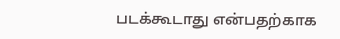படக்கூடாது என்பதற்காக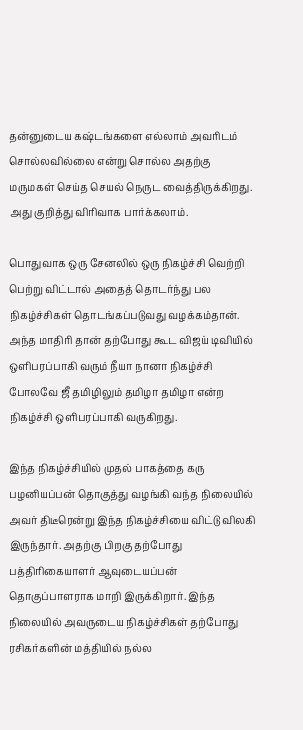தன்னுடைய கஷ்டங்களை எல்லாம் அவரிடம் சொல்லவில்லை என்று சொல்ல அதற்கு மருமகள் செய்த செயல் நெருட வைத்திருக்கிறது. அது குறித்து விரிவாக பார்க்கலாம்.

பொதுவாக ஒரு சேனலில் ஒரு நிகழ்ச்சி வெற்றி பெற்று விட்டால் அதைத் தொடர்ந்து பல நிகழ்ச்சிகள் தொடங்கப்படுவது வழக்கம்தான். அந்த மாதிரி தான் தற்போது கூட விஜய் டிவியில் ஒளிபரப்பாகி வரும் நீயா நானா நிகழ்ச்சி போலவே ஜீ தமிழிலும் தமிழா தமிழா என்ற நிகழ்ச்சி ஒளிபரப்பாகி வருகிறது.

இந்த நிகழ்ச்சியில் முதல் பாகத்தை கரு பழனியப்பன் தொகுத்து வழங்கி வந்த நிலையில் அவர் திடீரென்று இந்த நிகழ்ச்சியை விட்டு விலகி இருந்தார். அதற்கு பிறகு தற்போது பத்திரிகையாளர் ஆவுடையப்பன் தொகுப்பாளராக மாறி இருக்கிறார். இந்த நிலையில் அவருடைய நிகழ்ச்சிகள் தற்போது ரசிகர்களின் மத்தியில் நல்ல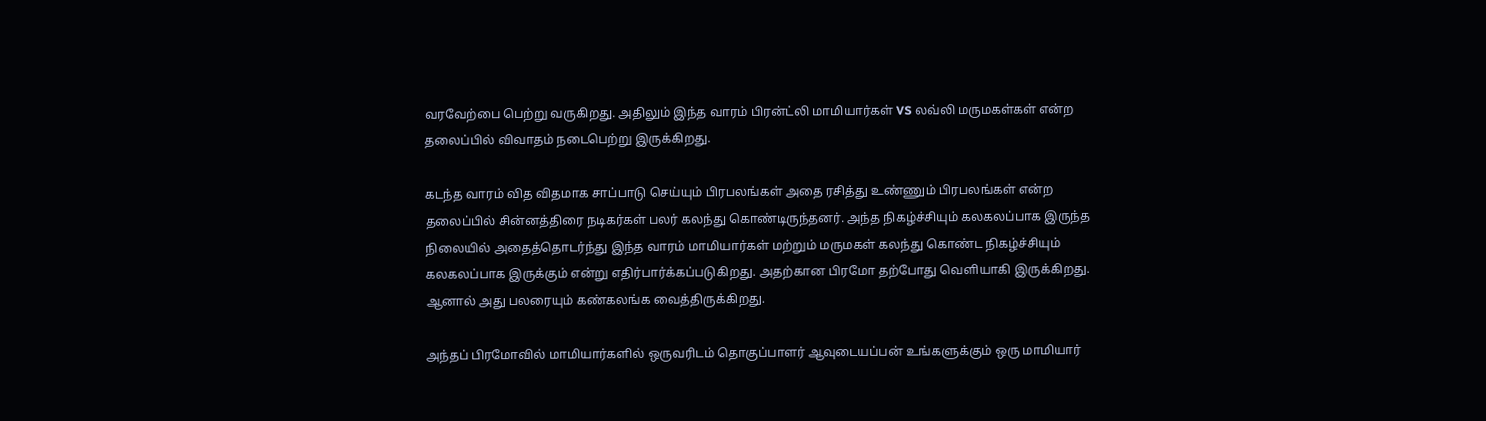வரவேற்பை பெற்று வருகிறது. அதிலும் இந்த வாரம் பிரன்ட்லி மாமியார்கள் VS லவ்லி மருமகள்கள் என்ற தலைப்பில் விவாதம் நடைபெற்று இருக்கிறது.

கடந்த வாரம் வித விதமாக சாப்பாடு செய்யும் பிரபலங்கள் அதை ரசித்து உண்ணும் பிரபலங்கள் என்ற தலைப்பில் சின்னத்திரை நடிகர்கள் பலர் கலந்து கொண்டிருந்தனர். அந்த நிகழ்ச்சியும் கலகலப்பாக இருந்த நிலையில் அதைத்தொடர்ந்து இந்த வாரம் மாமியார்கள் மற்றும் மருமகள் கலந்து கொண்ட நிகழ்ச்சியும் கலகலப்பாக இருக்கும் என்று எதிர்பார்க்கப்படுகிறது. அதற்கான பிரமோ தற்போது வெளியாகி இருக்கிறது. ஆனால் அது பலரையும் கண்கலங்க வைத்திருக்கிறது.

அந்தப் பிரமோவில் மாமியார்களில் ஒருவரிடம் தொகுப்பாளர் ஆவுடையப்பன் உங்களுக்கும் ஒரு மாமியார்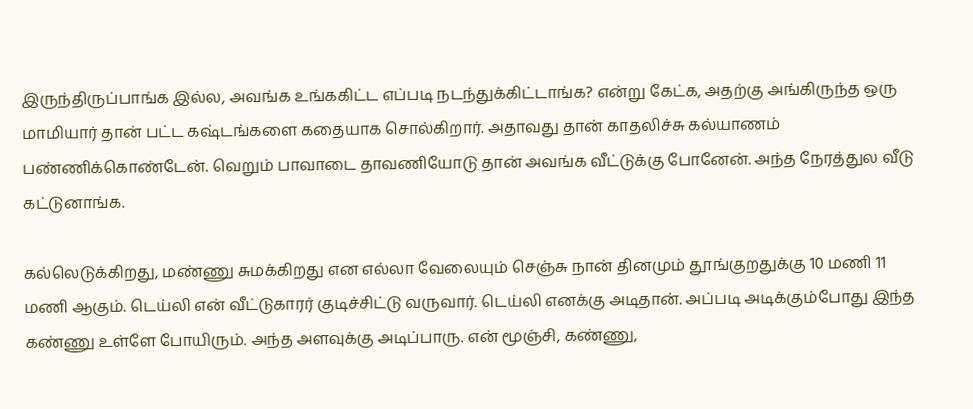இருந்திருப்பாங்க இல்ல, அவங்க உங்ககிட்ட எப்படி நடந்துக்கிட்டாங்க? என்று கேட்க, அதற்கு அங்கிருந்த ஒரு மாமியார் தான் பட்ட கஷ்டங்களை கதையாக சொல்கிறார். அதாவது தான் காதலிச்சு கல்யாணம் பண்ணிக்கொண்டேன். வெறும் பாவாடை தாவணியோடு தான் அவங்க வீட்டுக்கு போனேன். அந்த நேரத்துல வீடு கட்டுனாங்க.

கல்லெடுக்கிறது, மண்ணு சுமக்கிறது என எல்லா வேலையும் செஞ்சு நான் தினமும் தூங்குறதுக்கு 10 மணி 11 மணி ஆகும். டெய்லி என் வீட்டுகாரர் குடிச்சிட்டு வருவார். டெய்லி எனக்கு அடிதான். அப்படி அடிக்கும்போது இந்த கண்ணு உள்ளே போயிரும். அந்த அளவுக்கு அடிப்பாரு. என் மூஞ்சி, கண்ணு,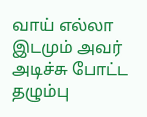வாய் எல்லா இடமும் அவர் அடிச்சு போட்ட தழும்பு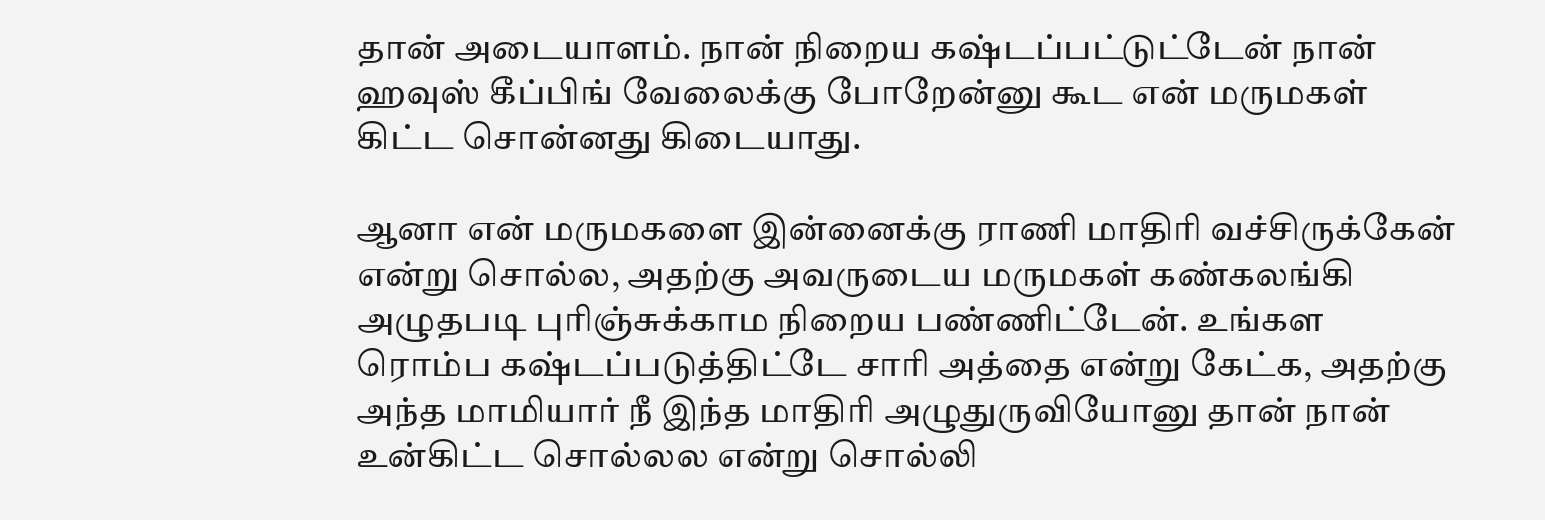தான் அடையாளம். நான் நிறைய கஷ்டப்பட்டுட்டேன் நான் ஹவுஸ் கீப்பிங் வேலைக்கு போறேன்னு கூட என் மருமகள் கிட்ட சொன்னது கிடையாது.

ஆனா என் மருமகளை இன்னைக்கு ராணி மாதிரி வச்சிருக்கேன் என்று சொல்ல, அதற்கு அவருடைய மருமகள் கண்கலங்கி அழுதபடி புரிஞ்சுக்காம நிறைய பண்ணிட்டேன். உங்கள ரொம்ப கஷ்டப்படுத்திட்டே சாரி அத்தை என்று கேட்க, அதற்கு அந்த மாமியார் நீ இந்த மாதிரி அழுதுருவியோனு தான் நான் உன்கிட்ட சொல்லல என்று சொல்லி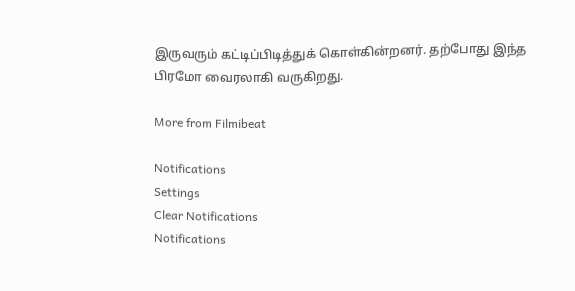இருவரும் கட்டிப்பிடித்துக் கொள்கின்றனர். தற்போது இந்த பிரமோ வைரலாகி வருகிறது.

More from Filmibeat

Notifications
Settings
Clear Notifications
Notifications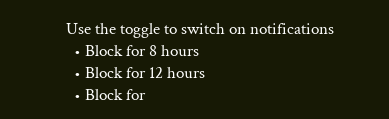Use the toggle to switch on notifications
  • Block for 8 hours
  • Block for 12 hours
  • Block for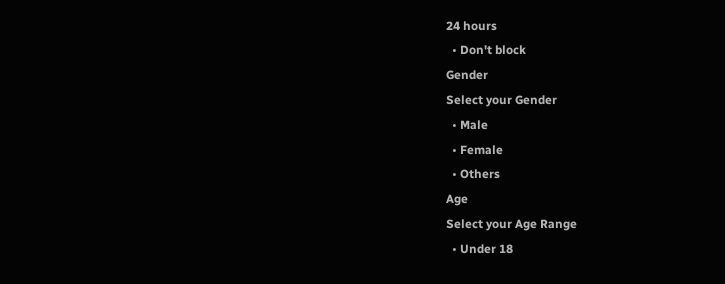24 hours
  • Don't block
Gender
Select your Gender
  • Male
  • Female
  • Others
Age
Select your Age Range
  • Under 18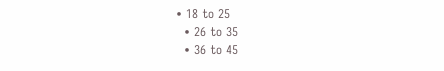• 18 to 25
  • 26 to 35
  • 36 to 45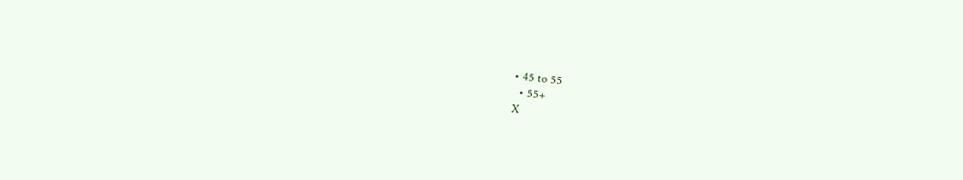• 45 to 55
  • 55+
X